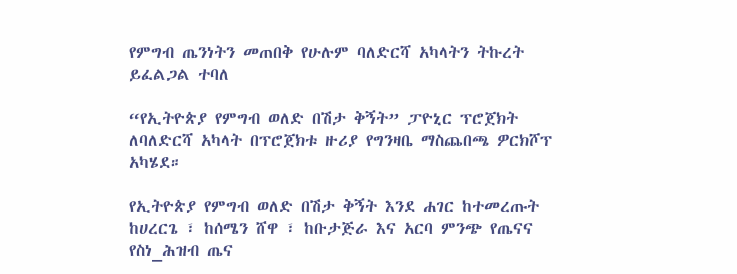የምግብ ጤንነትን መጠበቅ የሁሉም ባለድርሻ አካላትን ትኩረት ይፈልጋል ተባለ

“የኢትዮጵያ የምግብ ወለድ በሽታ ቅኝት” ፓዮኒር ፕሮጀክት ለባለድርሻ አካላት በፕሮጀክቱ ዙሪያ የግንዛቤ ማስጨበጫ ዎርክሾፕ አካሄደ።

የኢትዮጵያ የምግብ ወለድ በሽታ ቅኝት እንደ ሐገር ከተመረጡት ከሀረርጌ ፣ ከሰሜን ሸዋ ፣ ከቡታጅራ እና አርባ ምንጭ የጤናና የስነ_ሕዝብ ጤና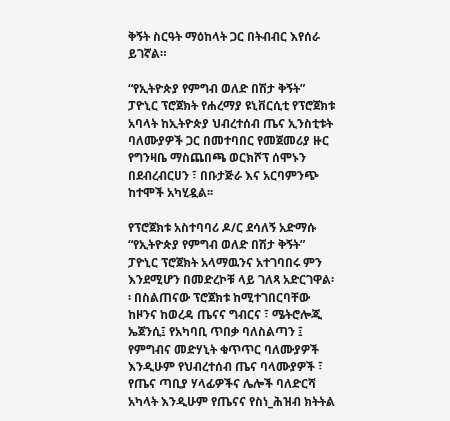ቅኝት ስርዓት ማዕከላት ጋር በትብብር እየሰራ ይገኛል።

“የኢትዮጵያ የምግብ ወለድ በሽታ ቅኝት” ፓዮኒር ፕሮጀክት የሐረማያ ዩኒቨርሲቲ የፕሮጀክቱ አባላት ከኢትዮጵያ ህብረተሰብ ጤና ኢንስቲቱት ባለሙያዎች ጋር በመተባበር የመጀመሪያ ዙር የግንዛቤ ማስጨበጫ ወርክሾፕ ሰሞኑን በደብረብርሀን ፣ በቡታጅራ እና አርባምንጭ ከተሞች አካሂዷል፡፡

የፕሮጀክቱ አስተባባሪ ዶ/ር ደሳለኝ አድማሱ “የኢትዮጵያ የምግብ ወለድ በሽታ ቅኝት” ፓዮኒር ፕሮጀክት አላማዉንና አተገባበሩ ምን እንደሚሆን በመድረኮቹ ላይ ገለጻ አድርገዋል፡፡ በስልጠናው ፕሮጀክቱ ከሚተገበርባቸው ከዞንና ከወረዳ ጤናና ግብርና ፣ ሜትሮሎጂ ኤጀንሲ፤ የአካባቢ ጥበቃ ባለስልጣን ፤ የምግብና መድሃኒት ቁጥጥር ባለሙያዎች እንዲሁም የህብረተሰብ ጤና ባላሙያዎች ፣ የጤና ጣቢያ ሃላፊዎችና ሌሎች ባለድርሻ አካላት እንዲሁም የጤናና የስነ_ሕዝብ ክትትል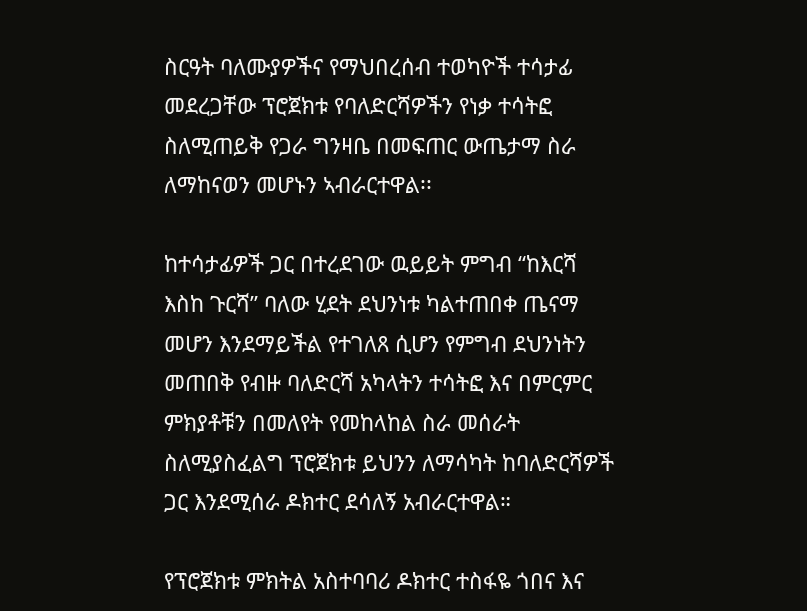ስርዓት ባለሙያዎችና የማህበረሰብ ተወካዮች ተሳታፊ መደረጋቸው ፕሮጀክቱ የባለድርሻዎችን የነቃ ተሳትፎ ስለሚጠይቅ የጋራ ግንዛቤ በመፍጠር ውጤታማ ስራ ለማከናወን መሆኑን ኣብራርተዋል፡፡

ከተሳታፊዎች ጋር በተረደገው ዉይይት ምግብ “ከእርሻ እስከ ጉርሻ” ባለው ሂደት ደህንነቱ ካልተጠበቀ ጤናማ መሆን እንደማይችል የተገለጸ ሲሆን የምግብ ደህንነትን መጠበቅ የብዙ ባለድርሻ አካላትን ተሳትፎ እና በምርምር ምክያቶቹን በመለየት የመከላከል ስራ መሰራት ስለሚያስፈልግ ፕሮጀክቱ ይህንን ለማሳካት ከባለድርሻዎች ጋር እንደሚሰራ ዶክተር ደሳለኝ አብራርተዋል።

የፕሮጀክቱ ምክትል አስተባባሪ ዶክተር ተስፋዬ ጎበና እና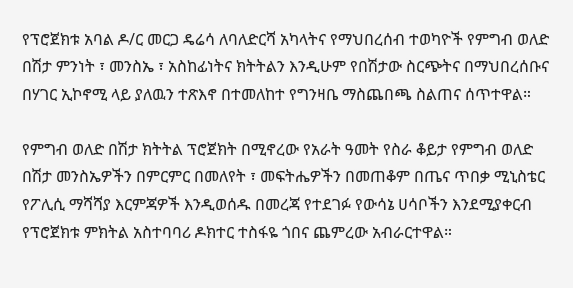የፕሮጀክቱ አባል ዶ/ር መርጋ ዴሬሳ ለባለድርሻ አካላትና የማህበረሰብ ተወካዮች የምግብ ወለድ በሽታ ምንነት ፣ መንስኤ ፣ አስከፊነትና ክትትልን እንዲሁም የበሽታው ስርጭትና በማህበረሰቡና በሃገር ኢኮኖሚ ላይ ያለዉን ተጽእኖ በተመለከተ የግንዛቤ ማስጨበጫ ስልጠና ሰጥተዋል።

የምግብ ወለድ በሽታ ክትትል ፕሮጀክት በሚኖረው የአራት ዓመት የስራ ቆይታ የምግብ ወለድ በሽታ መንስኤዎችን በምርምር በመለየት ፣ መፍትሔዎችን በመጠቆም በጤና ጥበቃ ሚኒስቴር የፖሊሲ ማሻሻያ እርምጃዎች እንዲወሰዱ በመረጃ የተደገፉ የውሳኔ ሀሳቦችን እንደሚያቀርብ የፕሮጀክቱ ምክትል አስተባባሪ ዶክተር ተስፋዬ ጎበና ጨምረው አብራርተዋል።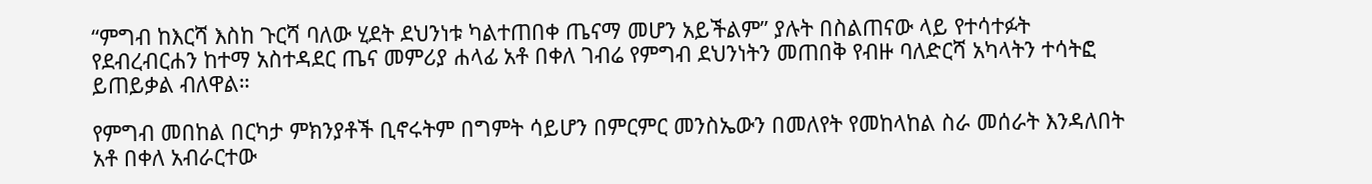“ምግብ ከእርሻ እስከ ጉርሻ ባለው ሂደት ደህንነቱ ካልተጠበቀ ጤናማ መሆን አይችልም” ያሉት በስልጠናው ላይ የተሳተፉት የደብረብርሐን ከተማ አስተዳደር ጤና መምሪያ ሐላፊ አቶ በቀለ ገብሬ የምግብ ደህንነትን መጠበቅ የብዙ ባለድርሻ አካላትን ተሳትፎ ይጠይቃል ብለዋል።

የምግብ መበከል በርካታ ምክንያቶች ቢኖሩትም በግምት ሳይሆን በምርምር መንስኤውን በመለየት የመከላከል ስራ መሰራት እንዳለበት አቶ በቀለ አብራርተው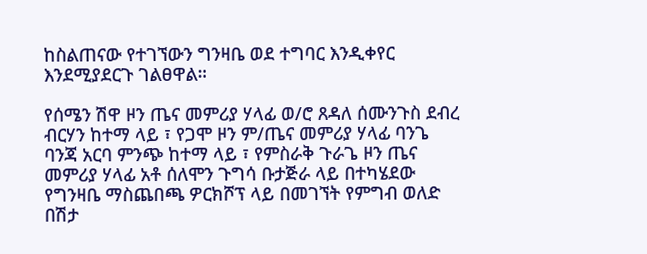ከስልጠናው የተገኘውን ግንዛቤ ወደ ተግባር እንዲቀየር እንደሚያደርጉ ገልፀዋል።

የሰሜን ሽዋ ዞን ጤና መምሪያ ሃላፊ ወ/ሮ ጸዳለ ሰሙንጉስ ደብረ ብርሃን ከተማ ላይ ፣ የጋሞ ዞን ም/ጤና መምሪያ ሃላፊ ባንጌ ባንጃ አርባ ምንጭ ከተማ ላይ ፣ የምስራቅ ጉራጌ ዞን ጤና መምሪያ ሃላፊ አቶ ሰለሞን ጉግሳ ቡታጅራ ላይ በተካሄደው የግንዛቤ ማስጨበጫ ዎርክሾፕ ላይ በመገኘት የምግብ ወለድ በሽታ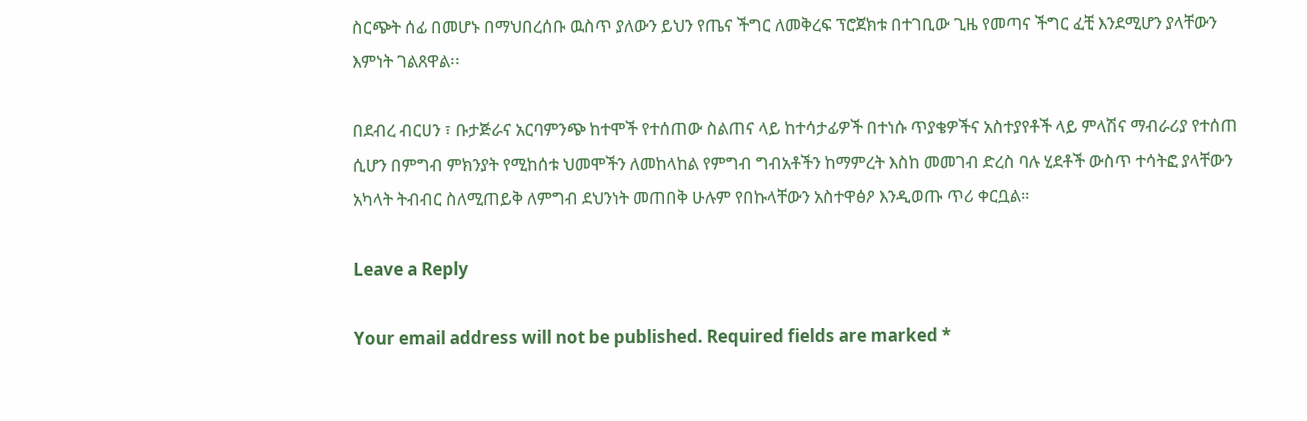ስርጭት ሰፊ በመሆኑ በማህበረሰቡ ዉስጥ ያለውን ይህን የጤና ችግር ለመቅረፍ ፕሮጀክቱ በተገቢው ጊዜ የመጣና ችግር ፈቺ እንደሚሆን ያላቸውን እምነት ገልጸዋል፡፡

በደብረ ብርሀን ፣ ቡታጅራና አርባምንጭ ከተሞች የተሰጠው ስልጠና ላይ ከተሳታፊዎች በተነሱ ጥያቄዎችና አስተያየቶች ላይ ምላሽና ማብራሪያ የተሰጠ ሲሆን በምግብ ምክንያት የሚከሰቱ ህመሞችን ለመከላከል የምግብ ግብአቶችን ከማምረት እስከ መመገብ ድረስ ባሉ ሂደቶች ውስጥ ተሳትፎ ያላቸውን አካላት ትብብር ስለሚጠይቅ ለምግብ ደህንነት መጠበቅ ሁሉም የበኩላቸውን አስተዋፅዖ እንዲወጡ ጥሪ ቀርቧል።

Leave a Reply

Your email address will not be published. Required fields are marked *